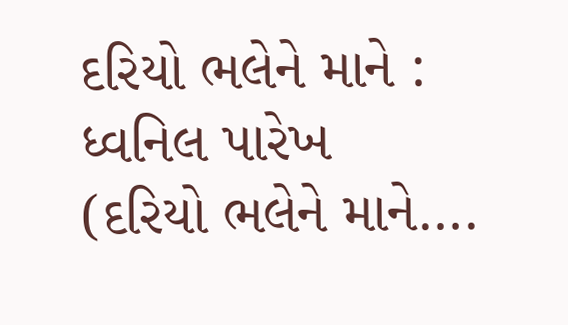દરિયો ભલેને માને : ધ્વનિલ પારેખ
(દરિયો ભલેને માને….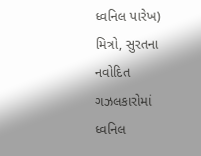ધ્વનિલ પારેખ)
મિત્રો, સુરતના નવોદિત ગઝલકારોમાં ધ્વનિલ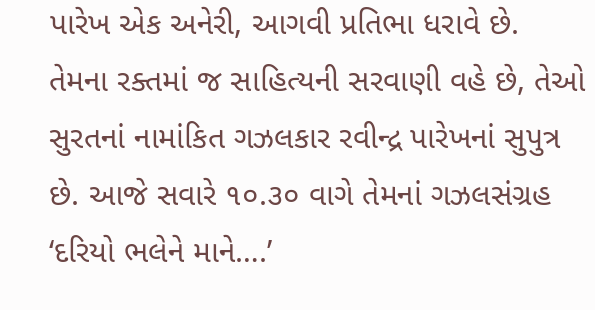પારેખ એક અનેરી, આગવી પ્રતિભા ધરાવે છે. તેમના રક્તમાં જ સાહિત્યની સરવાણી વહે છે, તેઓ સુરતનાં નામાંકિત ગઝલકાર રવીન્દ્ર પારેખનાં સુપુત્ર છે. આજે સવારે ૧૦.૩૦ વાગે તેમનાં ગઝલસંગ્રહ ‘દરિયો ભલેને માને….’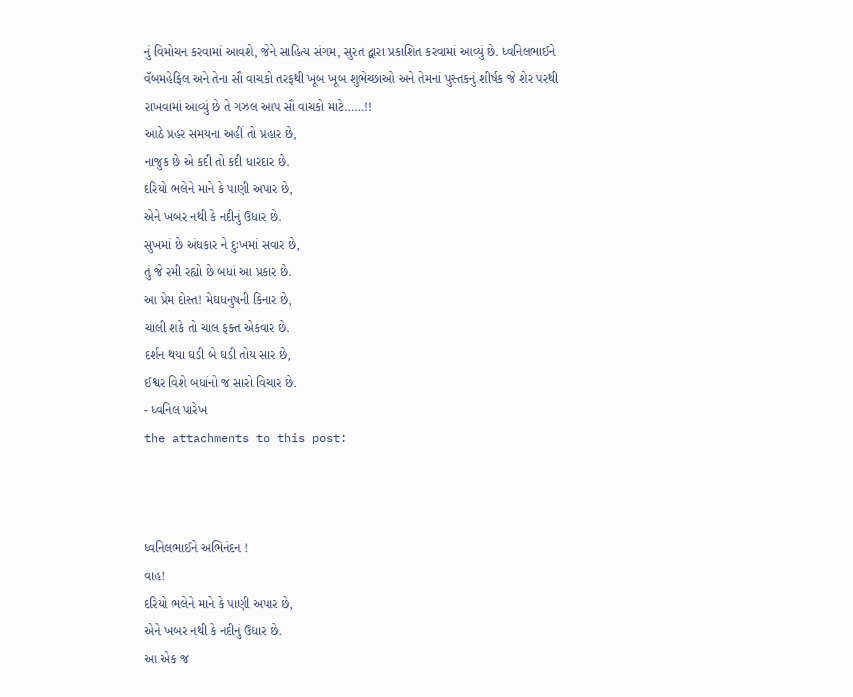નું વિમોચન કરવામાં આવશે, જેને સાહિત્ય સંગમ, સુરત દ્વારા પ્રકાશિત કરવામાં આવ્યું છે. ધ્વનિલભાઈને વૅબમહેફિલ અને તેના સૌ વાચકો તરફથી ખૂબ ખૂબ શુભેચ્છાઓ અને તેમનાં પુસ્તકનું શીર્ષક જે શેર પરથી રાખવામાં આવ્યું છે તે ગઝલ આપ સૌ વાચકો માટે……!!
આઠે પ્રહર સમયના અહીં તો પ્રહાર છે,
નાજુક છે એ કદી તો કદી ધારદાર છે.
દરિયો ભલેને માને કે પાણી અપાર છે,
એને ખબર નથી કે નદીનું ઉધાર છે.
સુખમાં છે અંધકાર ને દુઃખમાં સવાર છે,
તું જે રમી રહ્યો છે બધાં આ પ્રકાર છે.
આ પ્રેમ દોસ્ત! મેઘધનુષની કિનાર છે,
ચાલી શકે તો ચાલ ફક્ત એકવાર છે.
દર્શન થયા ઘડી બે ઘડી તોય સાર છે,
ઈશ્વર વિશે બધાંનો જ સારો વિચાર છે.
- ધ્વનિલ પારેખ
the attachments to this post:



ધ્વનિલભાઈને અભિનંદન !
વાહ!
દરિયો ભલેને માને કે પાણી અપાર છે,
એને ખબર નથી કે નદીનું ઉધાર છે.
આ એક જ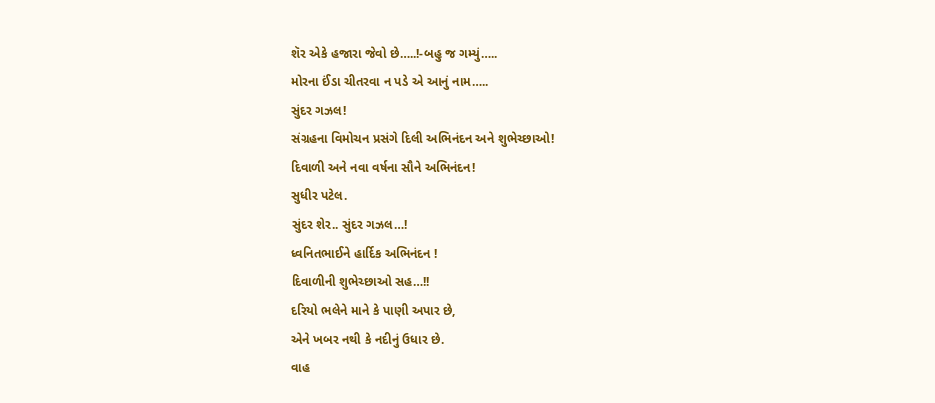શૅર એકે હજારા જેવો છે…..!-બહુ જ ગમ્યું…..
મોરના ઈંડા ચીતરવા ન પડે એ આનું નામ…..
સુંદર ગઝલ!
સંગ્રહના વિમોચન પ્રસંગે દિલી અભિનંદન અને શુભેચ્છાઓ!
દિવાળી અને નવા વર્ષના સૌને અભિનંદન!
સુધીર પટેલ.
સુંદર શેર.. સુંદર ગઝલ…!
ધ્વનિતભાઈને હાર્દિક અભિનંદન !
દિવાળીની શુભેચ્છાઓ સહ…!!
દરિયો ભલેને માને કે પાણી અપાર છે,
એને ખબર નથી કે નદીનું ઉધાર છે.
વાહ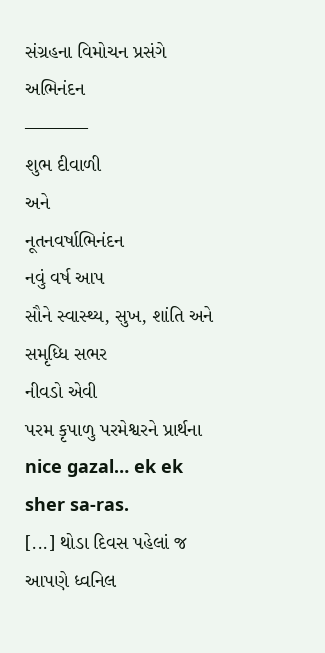સંગ્રહના વિમોચન પ્રસંગે
અભિનંદન
———–
શુભ દીવાળી
અને
નૂતનવર્ષાભિનંદન
નવું વર્ષ આપ
સૌને સ્વાસ્થ્ય, સુખ, શાંતિ અને સમૃધ્ધિ સભર
નીવડો એવી
પરમ કૃપાળુ પરમેશ્વરને પ્રાર્થના
nice gazal… ek ek sher sa-ras.
[...] થોડા દિવસ પહેલાં જ આપણે ધ્વનિલ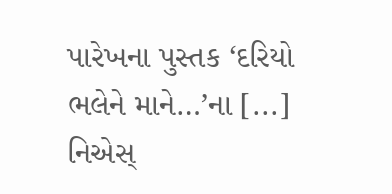પારેખના પુસ્તક ‘દરિયો ભલેને માને…’ના [...]
નિએસ્